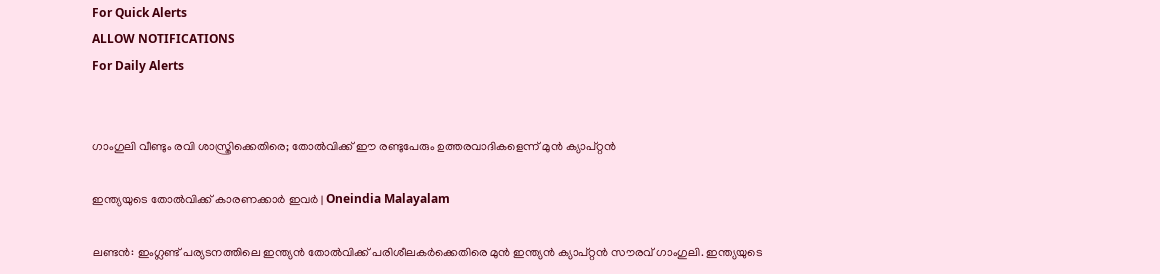For Quick Alerts
ALLOW NOTIFICATIONS
For Daily Alerts


ഗാംഗുലി വീണ്ടും രവി ശാസ്ത്രിക്കെതിരെ; തോല്‍വിക്ക് ഈ രണ്ടുപേരും ഉത്തരവാദികളെന്ന് മുന്‍ ക്യാപ്റ്റന്‍

ഇന്ത്യയുടെ തോല്‍വിക്ക് കാരണക്കാർ ഇവർ | Oneindia Malayalam

ലണ്ടന്‍: ഇംഗ്ലണ്ട് പര്യടനത്തിലെ ഇന്ത്യന്‍ തോല്‍വിക്ക് പരിശീലകര്‍ക്കെതിരെ മുന്‍ ഇന്ത്യന്‍ ക്യാപ്റ്റന്‍ സൗരവ് ഗാംഗുലി. ഇന്ത്യയുടെ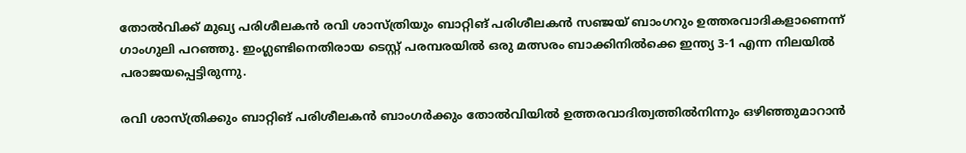തോല്‍വിക്ക് മുഖ്യ പരിശീലകന്‍ രവി ശാസ്ത്രിയും ബാറ്റിങ് പരിശീലകന്‍ സഞ്ജയ് ബാംഗറും ഉത്തരവാദികളാണെന്ന് ഗാംഗുലി പറഞ്ഞു. ഇംഗ്ലണ്ടിനെതിരായ ടെസ്റ്റ് പരമ്പരയില്‍ ഒരു മത്സരം ബാക്കിനില്‍ക്കെ ഇന്ത്യ 3-1 എന്ന നിലയില്‍ പരാജയപ്പെട്ടിരുന്നു.

രവി ശാസ്ത്രിക്കും ബാറ്റിങ് പരിശീലകന്‍ ബാംഗര്‍ക്കും തോല്‍വിയില്‍ ഉത്തരവാദിത്വത്തില്‍നിന്നും ഒഴിഞ്ഞുമാറാന്‍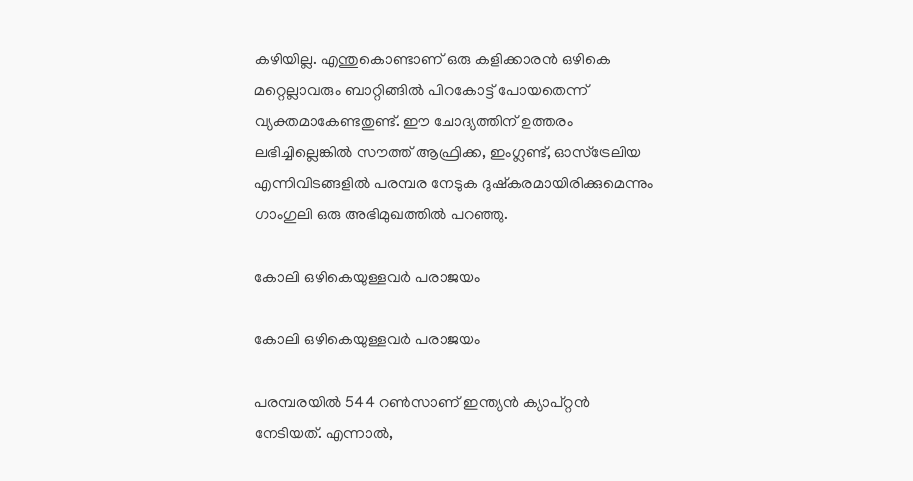കഴിയില്ല. എന്തുകൊണ്ടാണ് ഒരു കളിക്കാരന്‍ ഒഴികെ മറ്റെല്ലാവരും ബാറ്റിങ്ങില്‍ പിറകോട്ട് പോയതെന്ന് വ്യക്തമാകേണ്ടതുണ്ട്. ഈ ചോദ്യത്തിന് ഉത്തരം ലഭിച്ചില്ലെങ്കില്‍ സൗത്ത് ആഫ്രിക്ക, ഇംഗ്ലണ്ട്, ഓസ്‌ട്രേലിയ എന്നിവിടങ്ങളില്‍ പരമ്പര നേടുക ദുഷ്‌കരമായിരിക്കുമെന്നും ഗാംഗുലി ഒരു അഭിമുഖത്തില്‍ പറഞ്ഞു.

കോലി ഒഴികെയുള്ളവര്‍ പരാജയം

കോലി ഒഴികെയുള്ളവര്‍ പരാജയം

പരമ്പരയില്‍ 544 റണ്‍സാണ് ഇന്ത്യന്‍ ക്യാപ്റ്റന്‍ നേടിയത്. എന്നാല്‍,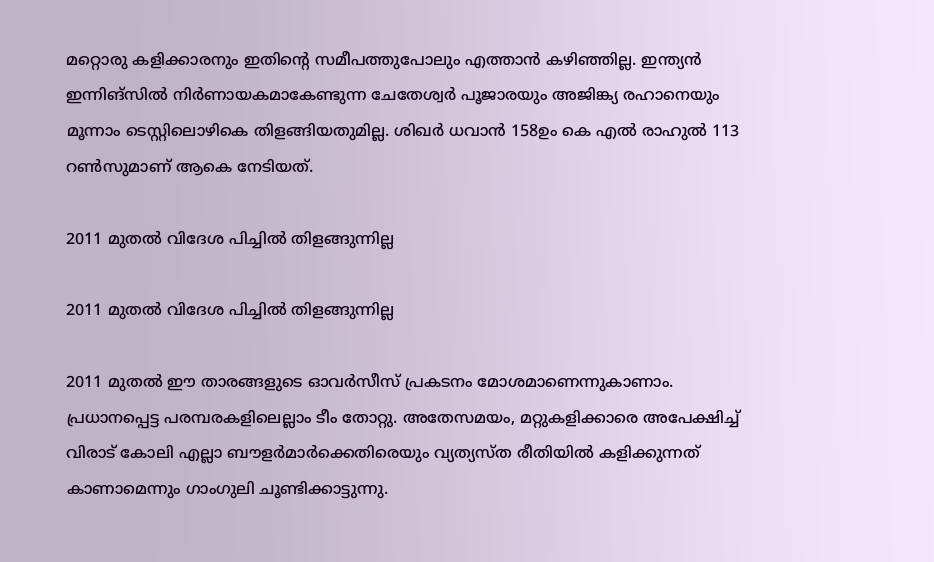മറ്റൊരു കളിക്കാരനും ഇതിന്റെ സമീപത്തുപോലും എത്താന്‍ കഴിഞ്ഞില്ല. ഇന്ത്യന്‍ ഇന്നിങ്‌സില്‍ നിര്‍ണായകമാകേണ്ടുന്ന ചേതേശ്വര്‍ പൂജാരയും അജിങ്ക്യ രഹാനെയും മൂന്നാം ടെസ്റ്റിലൊഴികെ തിളങ്ങിയതുമില്ല. ശിഖര്‍ ധവാന്‍ 158ഉം കെ എല്‍ രാഹുല്‍ 113 റണ്‍സുമാണ് ആകെ നേടിയത്.

2011 മുതല്‍ വിദേശ പിച്ചില്‍ തിളങ്ങുന്നില്ല

2011 മുതല്‍ വിദേശ പിച്ചില്‍ തിളങ്ങുന്നില്ല

2011 മുതല്‍ ഈ താരങ്ങളുടെ ഓവര്‍സീസ് പ്രകടനം മോശമാണെന്നുകാണാം. പ്രധാനപ്പെട്ട പരമ്പരകളിലെല്ലാം ടീം തോറ്റു. അതേസമയം, മറ്റുകളിക്കാരെ അപേക്ഷിച്ച് വിരാട് കോലി എല്ലാ ബൗളര്‍മാര്‍ക്കെതിരെയും വ്യത്യസ്ത രീതിയില്‍ കളിക്കുന്നത് കാണാമെന്നും ഗാംഗുലി ചൂണ്ടിക്കാട്ടുന്നു.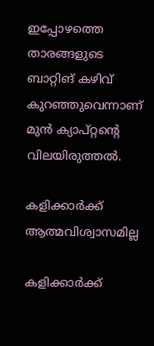ഇപ്പോഴത്തെ താരങ്ങളുടെ ബാറ്റിങ് കഴിവ് കുറഞ്ഞുവെന്നാണ് മുന്‍ ക്യാപ്റ്റന്റെ വിലയിരുത്തല്‍.

കളിക്കാര്‍ക്ക് ആത്മവിശ്വാസമില്ല

കളിക്കാര്‍ക്ക്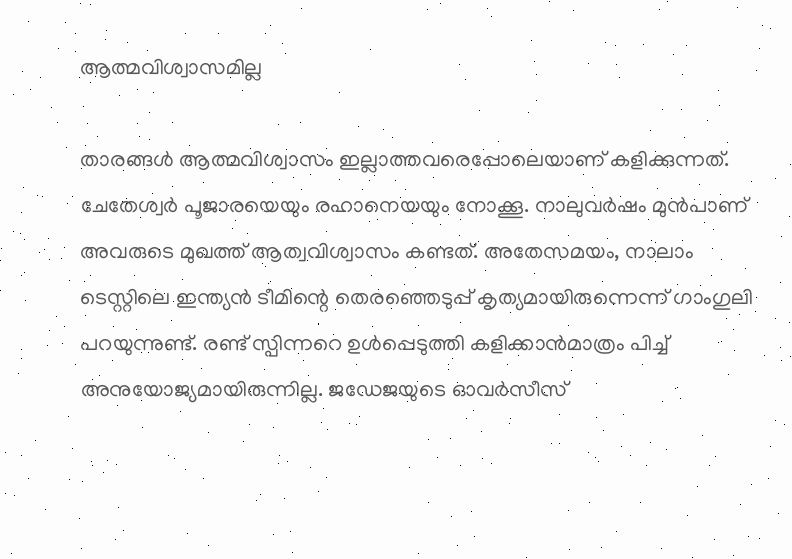ആത്മവിശ്വാസമില്ല

താരങ്ങള്‍ ആത്മവിശ്വാസം ഇല്ലാത്തവരെപ്പോലെയാണ് കളിക്കുന്നത്. ചേതേശ്വര്‍ പൂജാരയെയും രഹാനെയയും നോക്കൂ. നാലുവര്‍ഷം മുന്‍പാണ് അവരുടെ മുഖത്ത് ആത്വവിശ്വാസം കണ്ടത്. അതേസമയം, നാലാം ടെസ്റ്റിലെ ഇന്ത്യന്‍ ടീമിന്റെ തെരഞ്ഞെടുപ്പ് കൃത്യമായിരുന്നെന്ന് ഗാംഗുലി പറയുന്നുണ്ട്. രണ്ട് സ്പിന്നറെ ഉള്‍പ്പെടുത്തി കളിക്കാന്‍മാത്രം പിച്ച് അനുയോജ്യമായിരുന്നില്ല. ജഡേജയുടെ ഓവര്‍സീസ്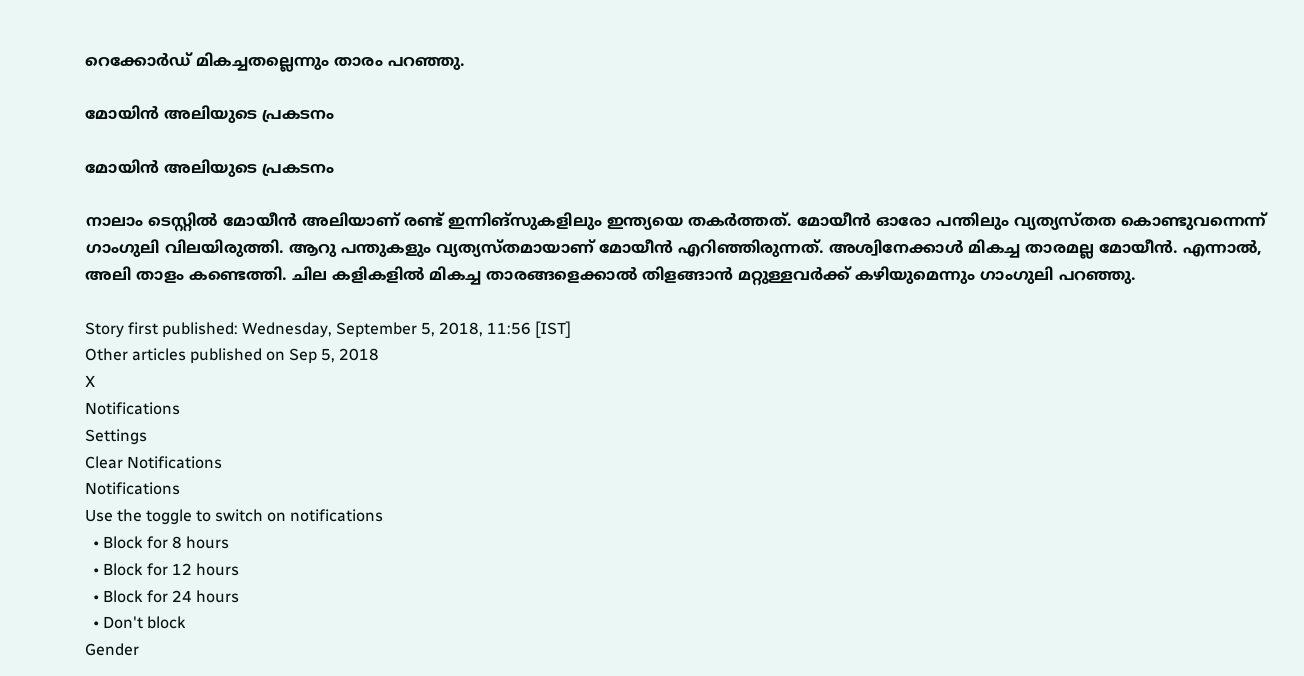റെക്കോര്‍ഡ് മികച്ചതല്ലെന്നും താരം പറഞ്ഞു.

മോയിന്‍ അലിയുടെ പ്രകടനം

മോയിന്‍ അലിയുടെ പ്രകടനം

നാലാം ടെസ്റ്റില്‍ മോയീന്‍ അലിയാണ് രണ്ട് ഇന്നിങ്‌സുകളിലും ഇന്ത്യയെ തകര്‍ത്തത്. മോയീന്‍ ഓരോ പന്തിലും വ്യത്യസ്തത കൊണ്ടുവന്നെന്ന് ഗാംഗുലി വിലയിരുത്തി. ആറു പന്തുകളും വ്യത്യസ്തമായാണ് മോയീന്‍ എറിഞ്ഞിരുന്നത്. അശ്വിനേക്കാള്‍ മികച്ച താരമല്ല മോയീന്‍. എന്നാല്‍, അലി താളം കണ്ടെത്തി. ചില കളികളില്‍ മികച്ച താരങ്ങളെക്കാല്‍ തിളങ്ങാന്‍ മറ്റുള്ളവര്‍ക്ക് കഴിയുമെന്നും ഗാംഗുലി പറഞ്ഞു.

Story first published: Wednesday, September 5, 2018, 11:56 [IST]
Other articles published on Sep 5, 2018
X
Notifications
Settings
Clear Notifications
Notifications
Use the toggle to switch on notifications
  • Block for 8 hours
  • Block for 12 hours
  • Block for 24 hours
  • Don't block
Gender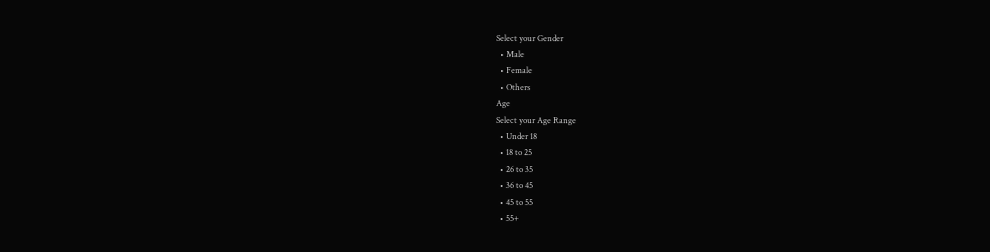Select your Gender
  • Male
  • Female
  • Others
Age
Select your Age Range
  • Under 18
  • 18 to 25
  • 26 to 35
  • 36 to 45
  • 45 to 55
  • 55+